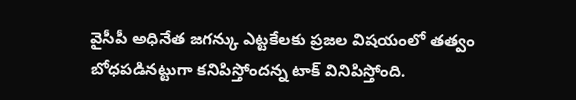వైసీపీ అధినేత జగన్కు ఎట్టకేలకు ప్రజల విషయంలో తత్వం బోధపడినట్టుగా కనిపిస్తోందన్న టాక్ వినిపిస్తోంది.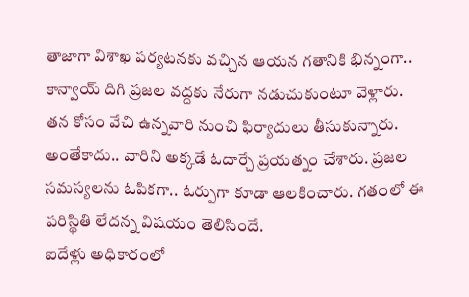తాజాగా విశాఖ పర్యటనకు వచ్చిన ఆయన గతానికి భిన్నంగా.. కాన్వాయ్ దిగి ప్రజల వద్దకు నేరుగా నడుచుకుంటూ వెళ్లారు. తన కోసం వేచి ఉన్నవారి నుంచి ఫిర్యాదులు తీసుకున్నారు. అంతేకాదు.. వారిని అక్కడే ఓదార్చే ప్రయత్నం చేశారు. ప్రజల సమస్యలను ఓపికగా.. ఓర్పుగా కూడా ఆలకించారు. గతంలో ఈ పరిస్థితి లేదన్న విషయం తెలిసిందే.
ఐదేళ్లు అధికారంలో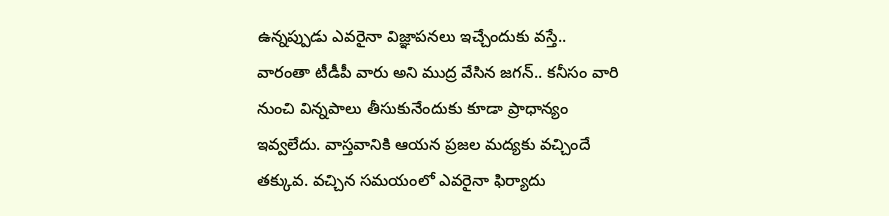ఉన్నప్పుడు ఎవరైనా విజ్ఞాపనలు ఇచ్చేందుకు వస్తే.. వారంతా టీడీపీ వారు అని ముద్ర వేసిన జగన్.. కనీసం వారి నుంచి విన్నపాలు తీసుకునేందుకు కూడా ప్రాధాన్యం ఇవ్వలేదు. వాస్తవానికి ఆయన ప్రజల మద్యకు వచ్చిందే తక్కువ. వచ్చిన సమయంలో ఎవరైనా ఫిర్యాదు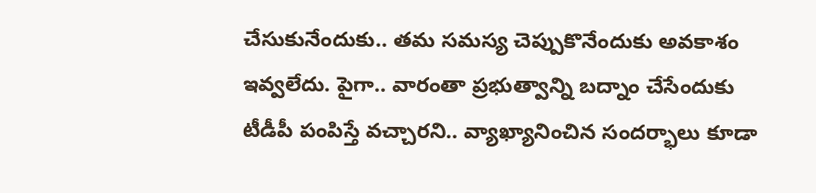చేసుకునేందుకు.. తమ సమస్య చెప్పుకొనేందుకు అవకాశం ఇవ్వలేదు. పైగా.. వారంతా ప్రభుత్వాన్ని బద్నాం చేసేందుకు టీడీపీ పంపిస్తే వచ్చారని.. వ్యాఖ్యానించిన సందర్భాలు కూడా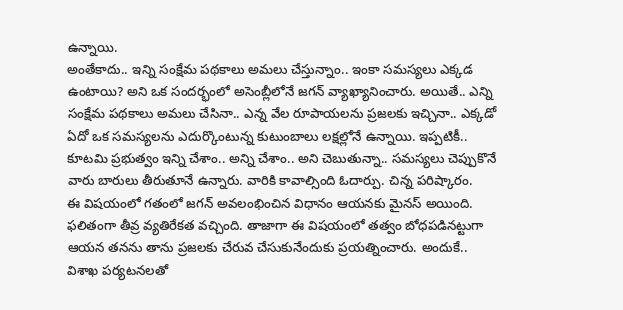ఉన్నాయి.
అంతేకాదు.. ఇన్ని సంక్షేమ పథకాలు అమలు చేస్తున్నాం.. ఇంకా సమస్యలు ఎక్కడ ఉంటాయి? అని ఒక సందర్భంలో అసెంబ్లీలోనే జగన్ వ్యాఖ్యానించారు. అయితే.. ఎన్ని సంక్షేమ పథకాలు అమలు చేసినా.. ఎన్న వేల రూపాయలను ప్రజలకు ఇచ్చినా.. ఎక్కడో ఏదో ఒక సమస్యలను ఎదుర్కొంటున్న కుటుంబాలు లక్షల్లోనే ఉన్నాయి. ఇప్పటికీ.. కూటమి ప్రభుత్వం ఇన్ని చేశాం.. అన్ని చేశాం.. అని చెబుతున్నా.. సమస్యలు చెప్పుకొనే వారు బారులు తీరుతూనే ఉన్నారు. వారికి కావాల్సింది ఓదార్పు. చిన్న పరిష్కారం.
ఈ విషయంలో గతంలో జగన్ అవలంభించిన విధానం ఆయనకు మైనస్ అయింది. ఫలితంగా తీవ్ర వ్యతిరేకత వచ్చింది. తాజాగా ఈ విషయంలో తత్వం బోధపడినట్టుగా ఆయన తనను తాను ప్రజలకు చేరువ చేసుకునేందుకు ప్రయత్నించారు. అందుకే.. విశాఖ పర్యటనలతో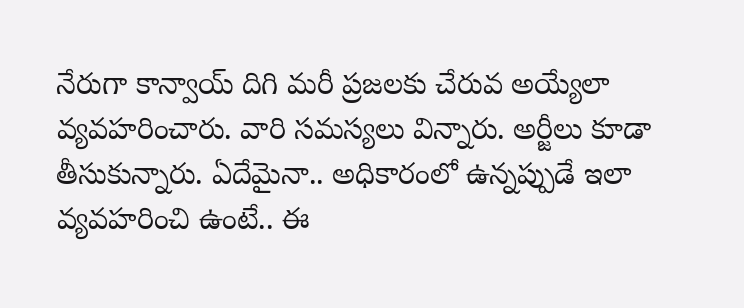నేరుగా కాన్వాయ్ దిగి మరీ ప్రజలకు చేరువ అయ్యేలా వ్యవహరించారు. వారి సమస్యలు విన్నారు. అర్జీలు కూడా తీసుకున్నారు. ఏదేమైనా.. అధికారంలో ఉన్నప్పుడే ఇలా వ్యవహరించి ఉంటే.. ఈ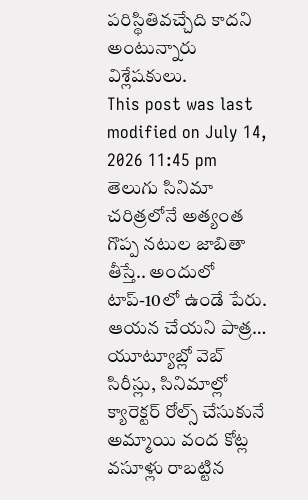పరిస్థితివచ్చేది కాదని అంటున్నారు విశ్లేషకులు.
This post was last modified on July 14, 2026 11:45 pm
తెలుగు సినిమా చరిత్రలోనే అత్యంత గొప్ప నటుల జాబితా తీస్తే.. అందులో టాప్-10లో ఉండే పేరు. ఆయన చేయని పాత్ర…
యూట్యూబ్లో వెబ్ సిరీస్లు, సినిమాల్లో క్యారెక్టర్ రోల్స్ చేసుకునే అమ్మాయి వంద కోట్ల వసూళ్లు రాబట్టిన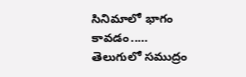సినిమాలో భాగం కావడం..…
తెలుగులో సముద్రం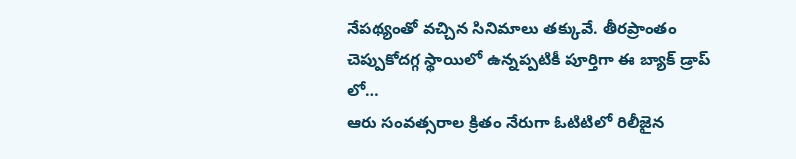నేపథ్యంతో వచ్చిన సినిమాలు తక్కువే. తీరప్రాంతం చెప్పుకోదగ్గ స్థాయిలో ఉన్నప్పటికీ పూర్తిగా ఈ బ్యాక్ డ్రాప్ లో…
ఆరు సంవత్సరాల క్రితం నేరుగా ఓటిటిలో రిలీజైన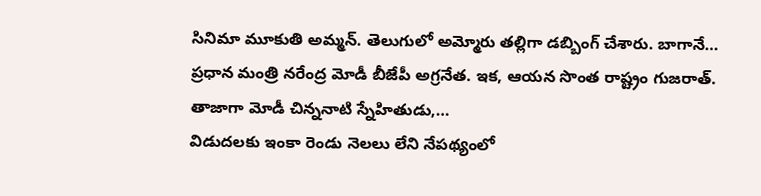సినిమా మూకుతి అమ్మన్. తెలుగులో అమ్మోరు తల్లిగా డబ్బింగ్ చేశారు. బాగానే…
ప్రధాన మంత్రి నరేంద్ర మోడీ బీజేపీ అగ్రనేత. ఇక, ఆయన సొంత రాష్ట్రం గుజరాత్. తాజాగా మోడీ చిన్ననాటి స్నేహితుడు,…
విడుదలకు ఇంకా రెండు నెలలు లేని నేపథ్యంలో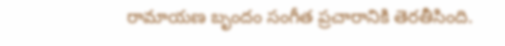రామాయణ బృందం సంగీత ప్రచారానికి తెరతీసింది.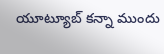యూట్యూబ్ కన్నా ముందు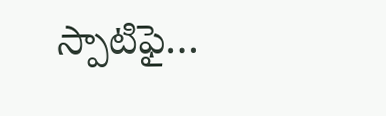స్పాటిఫై…